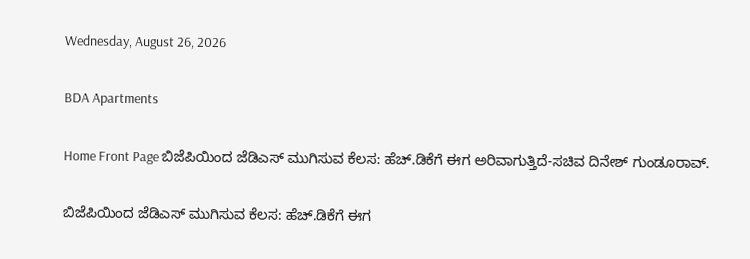Wednesday, August 26, 2026

BDA Apartments

Home Front Page ಬಿಜೆಪಿಯಿಂದ ಜೆಡಿಎಸ್ ಮುಗಿಸುವ ಕೆಲಸ: ಹೆಚ್.ಡಿಕೆಗೆ ಈಗ ಅರಿವಾಗುತ್ತಿದೆ-ಸಚಿವ ದಿನೇಶ್ ಗುಂಡೂರಾವ್.

ಬಿಜೆಪಿಯಿಂದ ಜೆಡಿಎಸ್ ಮುಗಿಸುವ ಕೆಲಸ: ಹೆಚ್.ಡಿಕೆಗೆ ಈಗ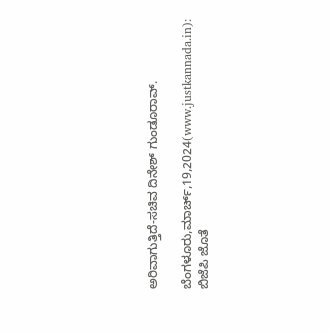ಅರಿವಾಗುತ್ತಿದೆ-ಸಚಿವ ದಿನೇಶ್ ಗುಂಡೂರಾವ್.

ಬೆಂಗಳೂರು,ಮಾರ್ಚ್,19,2024(www.justkannada.in): ಬಿಜೆಪಿ ಜೊತೆ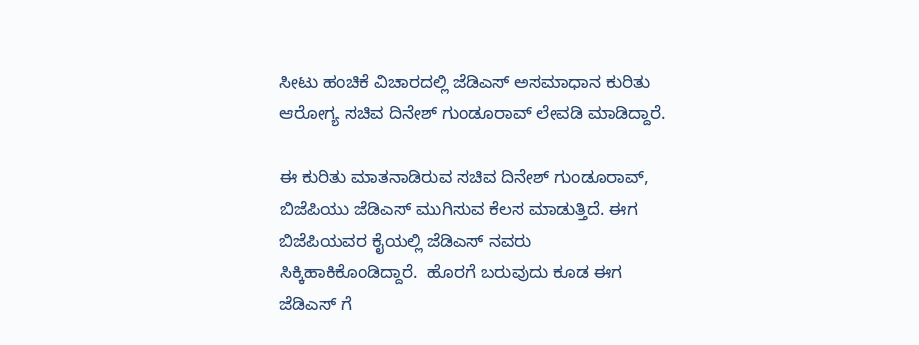ಸೀಟು ಹಂಚಿಕೆ ವಿಚಾರದಲ್ಲಿ ಜೆಡಿಎಸ್ ಅಸಮಾಧಾನ ಕುರಿತು ಆರೋಗ್ಯ ಸಚಿವ ದಿನೇಶ್ ಗುಂಡೂರಾವ್ ಲೇವಡಿ ಮಾಡಿದ್ದಾರೆ.

ಈ ಕುರಿತು ಮಾತನಾಡಿರುವ ಸಚಿವ ದಿನೇಶ್ ಗುಂಡೂರಾವ್, ಬಿಜೆಪಿಯು ಜೆಡಿಎಸ್ ಮುಗಿಸುವ ಕೆಲಸ ಮಾಡುತ್ತಿದೆ. ಈಗ ಬಿಜೆಪಿಯವರ ಕೈಯಲ್ಲಿ ಜೆಡಿಎಸ್ ನವರು ಸಿಕ್ಕಿಹಾಕಿಕೊಂಡಿದ್ದಾರೆ.  ಹೊರಗೆ ಬರುವುದು ಕೂಡ ಈಗ ಜೆಡಿಎಸ್ ಗೆ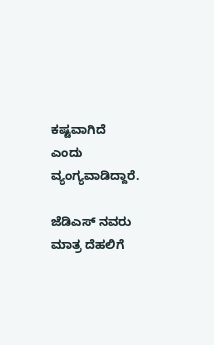ಕಷ್ಟವಾಗಿದೆ ಎಂದು ವ್ಯಂಗ್ಯವಾಡಿದ್ದಾರೆ.

ಜೆಡಿಎಸ್ ನವರು ಮಾತ್ರ ದೆಹಲಿಗೆ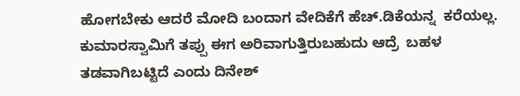ಹೋಗಬೇಕು ಆದರೆ ಮೋದಿ ಬಂದಾಗ ವೇದಿಕೆಗೆ ಹೆಚ್.ಡಿಕೆಯನ್ನ  ಕರೆಯಲ್ಲ. ಕುಮಾರಸ್ವಾಮಿಗೆ ತಪ್ಪು ಈಗ ಅರಿವಾಗುತ್ತಿರುಬಹುದು ಆದ್ರೆ  ಬಹಳ ತಡವಾಗಿಬಟ್ಟಿದೆ ಎಂದು ದಿನೇಶ್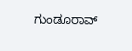ಗುಂಡೂರಾವ್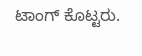ಟಾಂಗ್ ಕೊಟ್ಟರು.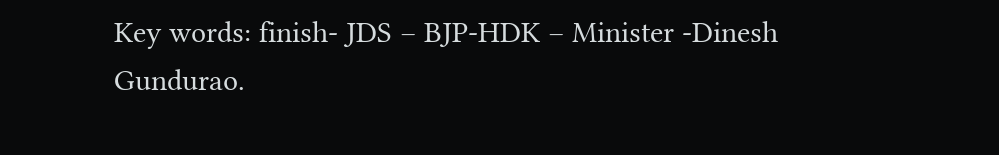Key words: finish- JDS – BJP-HDK – Minister -Dinesh Gundurao.